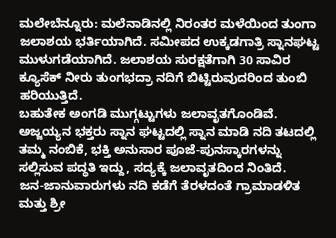ಮಲೇಬೆನ್ನೂರು: ಮಲೆನಾಡಿನಲ್ಲಿ ನಿರಂತರ ಮಳೆಯಿಂದ ತುಂಗಾ ಜಲಾಶಯ ಭರ್ತಿಯಾಗಿದೆ. ಸಮೀಪದ ಉಕ್ಕಡಗಾತ್ರಿ ಸ್ನಾನಘಟ್ಟ ಮುಳುಗಡೆಯಾಗಿದೆ. ಜಲಾಶಯ ಸುರಕ್ಷತೆಗಾಗಿ 30 ಸಾವಿರ ಕ್ಯೂಸೆಕ್ ನೀರು ತುಂಗಭದ್ರಾ ನದಿಗೆ ಬಿಟ್ಟಿರುವುದರಿಂದ ತುಂಬಿ ಹರಿಯುತ್ತಿದೆ.
ಬಹುತೇಕ ಅಂಗಡಿ ಮುಗ್ಗಟ್ಟುಗಳು ಜಲಾವೃತಗೊಂಡಿವೆ. ಅಜ್ಜಯ್ಯನ ಭಕ್ತರು ಸ್ನಾನ ಘಟ್ಟದಲ್ಲಿ ಸ್ನಾನ ಮಾಡಿ ನದಿ ತಟದಲ್ಲಿ ತಮ್ಮ ನಂಬಿಕೆ, ಭಕ್ತಿ ಅನುಸಾರ ಪೂಜೆ-ಪುನಸ್ಕಾರಗಳನ್ನು ಸಲ್ಲಿಸುವ ಪದ್ಧತಿ ಇದ್ದು, ಸದ್ಯಕ್ಕೆ ಜಲಾವೃತದಿಂದ ನಿಂತಿದೆ.
ಜನ-ಜಾನುವಾರುಗಳು ನದಿ ಕಡೆಗೆ ತೆರಳದಂತೆ ಗ್ರಾಮಾಡಳಿತ ಮತ್ತು ಶ್ರೀ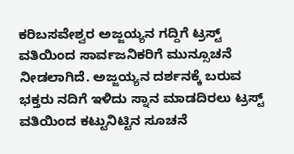ಕರಿಬಸವೇಶ್ವರ ಅಜ್ಜಯ್ಯನ ಗದ್ದಿಗೆ ಟ್ರಸ್ಟ್ ವತಿಯಿಂದ ಸಾರ್ವಜನಿಕರಿಗೆ ಮುನ್ಸೂಚನೆ ನೀಡಲಾಗಿದೆ. ಅಜ್ಜಯ್ಯನ ದರ್ಶನಕ್ಕೆ ಬರುವ ಭಕ್ತರು ನದಿಗೆ ಇಳಿದು ಸ್ನಾನ ಮಾಡದಿರಲು ಟ್ರಸ್ಟ್ ವತಿಯಿಂದ ಕಟ್ಟುನಿಟ್ಟಿನ ಸೂಚನೆ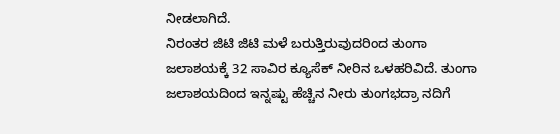ನೀಡಲಾಗಿದೆ.
ನಿರಂತರ ಜಿಟಿ ಜಿಟಿ ಮಳೆ ಬರುತ್ತಿರುವುದರಿಂದ ತುಂಗಾ ಜಲಾಶಯಕ್ಕೆ 32 ಸಾವಿರ ಕ್ಯೂಸೆಕ್ ನೀರಿನ ಒಳಹರಿವಿದೆ. ತುಂಗಾ ಜಲಾಶಯದಿಂದ ಇನ್ನಷ್ಟು ಹೆಚ್ಚಿನ ನೀರು ತುಂಗಭದ್ರಾ ನದಿಗೆ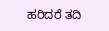ಹರಿದರೆ ತದಿ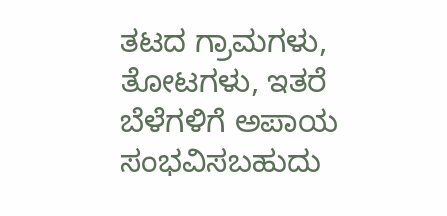ತಟದ ಗ್ರಾಮಗಳು, ತೋಟಗಳು, ಇತರೆ ಬೆಳೆಗಳಿಗೆ ಅಪಾಯ ಸಂಭವಿಸಬಹುದು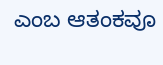ಎಂಬ ಆತಂಕವೂ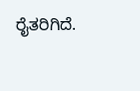ರೈತರಿಗಿದೆ.